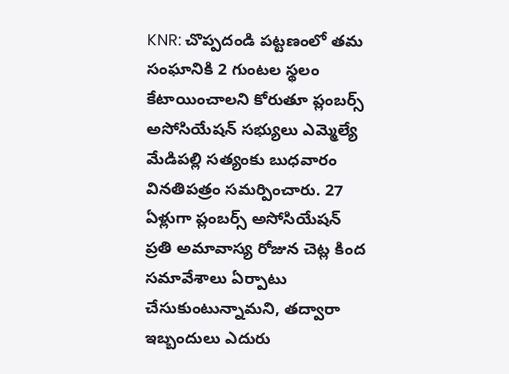KNR: చొప్పదండి పట్టణంలో తమ సంఘానికి 2 గుంటల స్థలం కేటాయించాలని కోరుతూ ప్లంబర్స్ అసోసియేషన్ సభ్యులు ఎమ్మెల్యే మేడిపల్లి సత్యంకు బుధవారం వినతిపత్రం సమర్పించారు. 27 ఏళ్లుగా ప్లంబర్స్ అసోసియేషన్ ప్రతి అమావాస్య రోజున చెట్ల కింద సమావేశాలు ఏర్పాటు చేసుకుంటున్నామని, తద్వారా ఇబ్బందులు ఎదురు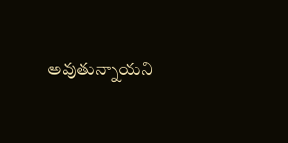అవుతున్నాయని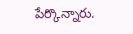పేర్కొన్నారు.